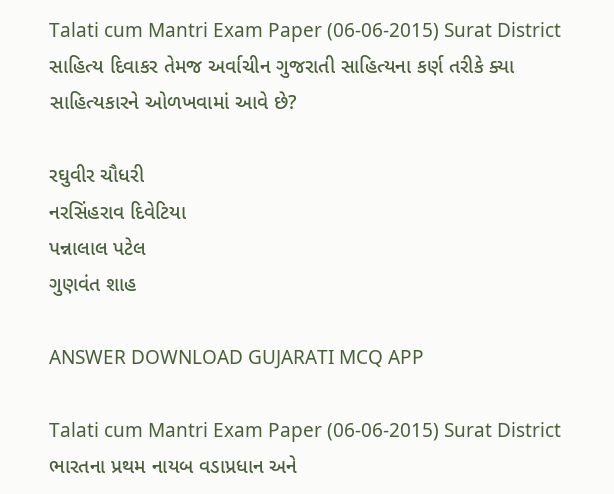Talati cum Mantri Exam Paper (06-06-2015) Surat District
સાહિત્ય દિવાકર તેમજ અર્વાચીન ગુજરાતી સાહિત્યના કર્ણ તરીકે ક્યા સાહિત્યકારને ઓળખવામાં આવે છે?

રઘુવીર ચૌધરી
નરસિંહરાવ દિવેટિયા
પન્નાલાલ પટેલ
ગુણવંત શાહ

ANSWER DOWNLOAD GUJARATI MCQ APP

Talati cum Mantri Exam Paper (06-06-2015) Surat District
ભારતના પ્રથમ નાયબ વડાપ્રધાન અને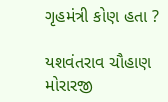ગૃહમંત્રી કોણ હતા ?

યશવંતરાવ ચૌહાણ
મોરારજી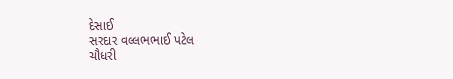દેસાઈ
સરદાર વલ્લભભાઈ પટેલ
ચૌધરી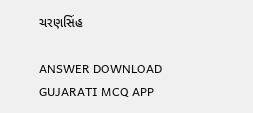ચરણસિંહ

ANSWER DOWNLOAD GUJARATI MCQ APP